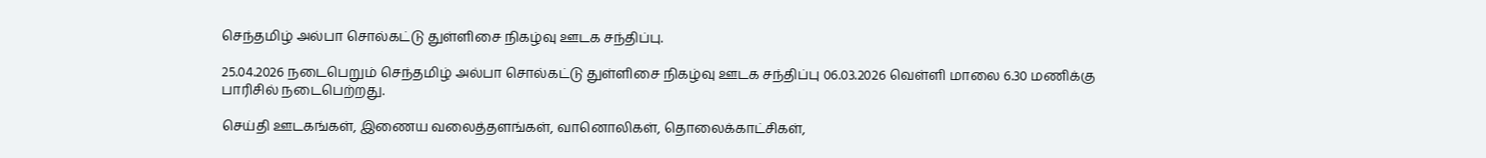செந்தமிழ் அல்பா சொல்கட்டு துள்ளிசை நிகழ்வு ஊடக சந்திப்பு.

25.04.2026 நடைபெறும் செந்தமிழ் அல்பா சொல்கட்டு துள்ளிசை நிகழ்வு ஊடக சந்திப்பு 06.03.2026 வெள்ளி மாலை 6.30 மணிக்கு பாரிசில் நடைபெற்றது.

செய்தி ஊடகங்கள், இணைய வலைத்தளங்கள், வானொலிகள், தொலைக்காட்சிகள்,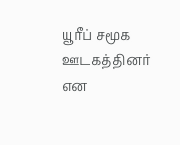யூரீப் சமூக ஊடகத்தினர் என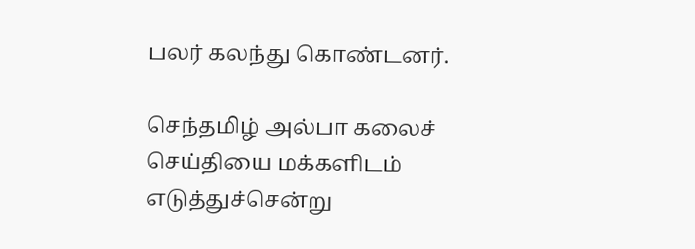பலர் கலந்து கொண்டனர்.

செந்தமிழ் அல்பா கலைச் செய்தியை மக்களிடம் எடுத்துச்சென்று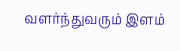வளர்ந்துவரும் இளம்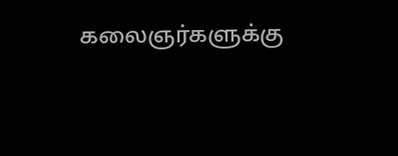கலைஞர்களுக்கு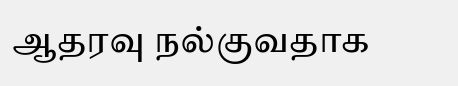ஆதரவு நல்குவதாக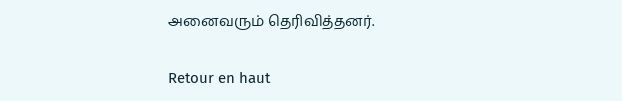அனைவரும் தெரிவித்தனர்.

Retour en haut